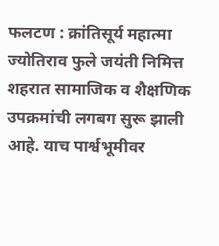फलटण : क्रांतिसूर्य महात्मा ज्योतिराव फुले जयंती निमित्त शहरात सामाजिक व शैक्षणिक उपक्रमांची लगबग सुरू झाली आहे. याच पार्श्वभूमीवर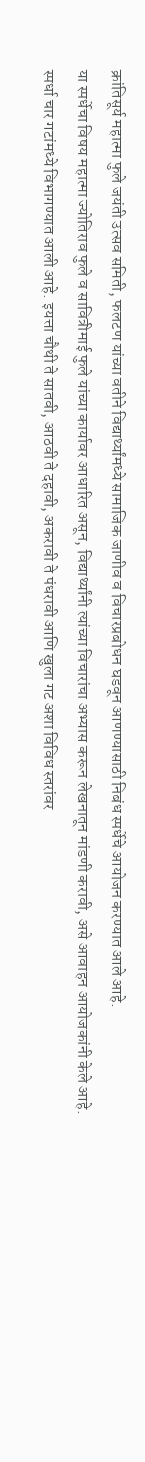क्रांतिसूर्य महात्मा फुले जयंती उत्सव समिती, फलटण यांच्या वतीने विद्यार्थ्यांमध्ये सामाजिक जाणीव व विचारप्रबोधन घडवून आणण्यासाठी निबंध स्पर्धेचे आयोजन करण्यात आले आहे.
या स्पर्धेचा विषय महात्मा ज्योतिराव फुले व सावित्रीमाई फुले यांच्या कार्यावर आधारित असून, विद्यार्थ्यांनी त्यांच्या विचारांचा अभ्यास करून लेखनातून मांडणी करावी, असे आवाहन आयोजकांनी केले आहे.
स्पर्धा चार गटांमध्ये विभागण्यात आली आहे. इयत्ता चौथी ते सातवी, आठवी ते दहावी, अकरावी ते पंधरावी आणि खुला गट अशा विविध स्तरांवर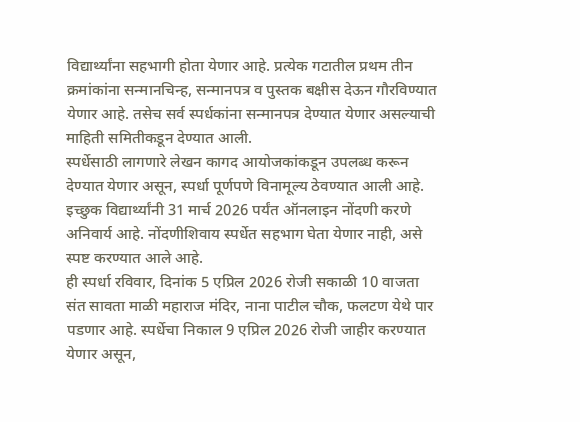विद्यार्थ्यांना सहभागी होता येणार आहे. प्रत्येक गटातील प्रथम तीन क्रमांकांना सन्मानचिन्ह, सन्मानपत्र व पुस्तक बक्षीस देऊन गौरविण्यात येणार आहे. तसेच सर्व स्पर्धकांना सन्मानपत्र देण्यात येणार असल्याची माहिती समितीकडून देण्यात आली.
स्पर्धेसाठी लागणारे लेखन कागद आयोजकांकडून उपलब्ध करून देण्यात येणार असून, स्पर्धा पूर्णपणे विनामूल्य ठेवण्यात आली आहे. इच्छुक विद्यार्थ्यांनी 31 मार्च 2026 पर्यंत ऑनलाइन नोंदणी करणे अनिवार्य आहे. नोंदणीशिवाय स्पर्धेत सहभाग घेता येणार नाही, असे स्पष्ट करण्यात आले आहे.
ही स्पर्धा रविवार, दिनांक 5 एप्रिल 2026 रोजी सकाळी 10 वाजता संत सावता माळी महाराज मंदिर, नाना पाटील चौक, फलटण येथे पार पडणार आहे. स्पर्धेचा निकाल 9 एप्रिल 2026 रोजी जाहीर करण्यात येणार असून,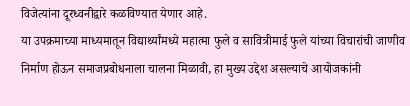विजेत्यांना दूरध्वनीद्वारे कळविण्यात येणार आहे.
या उपक्रमाच्या माध्यमातून विद्यार्थ्यांमध्ये महात्मा फुले व सावित्रीमाई फुले यांच्या विचारांची जाणीव निर्माण होऊन समाजप्रबोधनाला चालना मिळावी, हा मुख्य उद्देश असल्याचे आयोजकांनी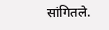सांगितले.